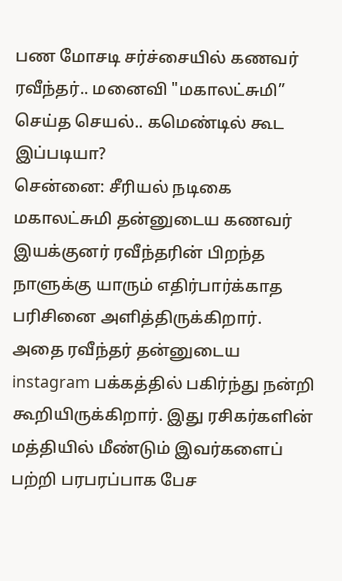பண மோசடி சர்ச்சையில் கணவர் ரவீந்தர்.. மனைவி "மகாலட்சுமி” செய்த செயல்.. கமெண்டில் கூட இப்படியா?
சென்னை: சீரியல் நடிகை மகாலட்சுமி தன்னுடைய கணவர் இயக்குனர் ரவீந்தரின் பிறந்த நாளுக்கு யாரும் எதிர்பார்க்காத பரிசினை அளித்திருக்கிறார்.
அதை ரவீந்தர் தன்னுடைய instagram பக்கத்தில் பகிர்ந்து நன்றி கூறியிருக்கிறார். இது ரசிகர்களின் மத்தியில் மீண்டும் இவர்களைப் பற்றி பரபரப்பாக பேச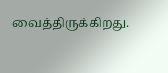வைத்திருக்கிறது.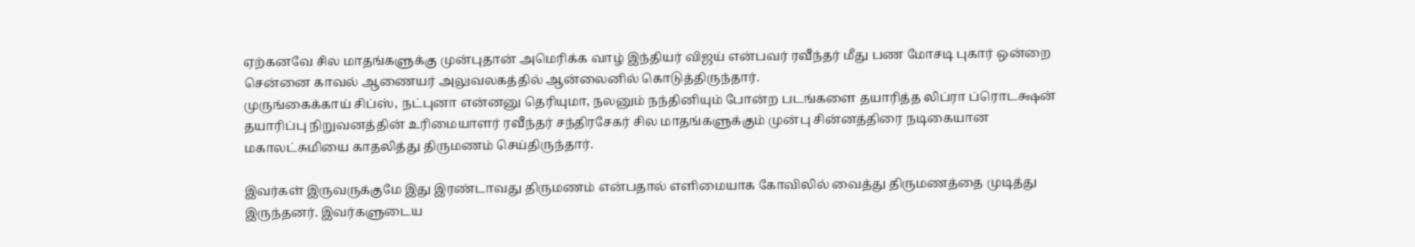ஏற்கனவே சில மாதங்களுக்கு முன்புதான் அமெரிக்க வாழ் இந்தியர் விஜய் என்பவர் ரவீந்தர் மீது பண மோசடி புகார் ஒன்றை சென்னை காவல் ஆணையர் அலுவலகத்தில் ஆன்லைனில் கொடுத்திருந்தார்.
முருங்கைக்காய் சிப்ஸ், நட்புனா என்னனு தெரியுமா, நலனும் நந்தினியும் போன்ற படங்களை தயாரித்த லிப்ரா ப்ரொடக்ஷன் தயாரிப்பு நிறுவனத்தின் உரிமையாளர் ரவீந்தர் சந்திரசேகர் சில மாதங்களுக்கும் முன்பு சின்னத்திரை நடிகையான மகாலட்சுமியை காதலித்து திருமணம் செய்திருந்தார்.

இவர்கள் இருவருக்குமே இது இரண்டாவது திருமணம் என்பதால் எளிமையாக கோவிலில் வைத்து திருமணத்தை முடித்து இருந்தனர். இவர்களுடைய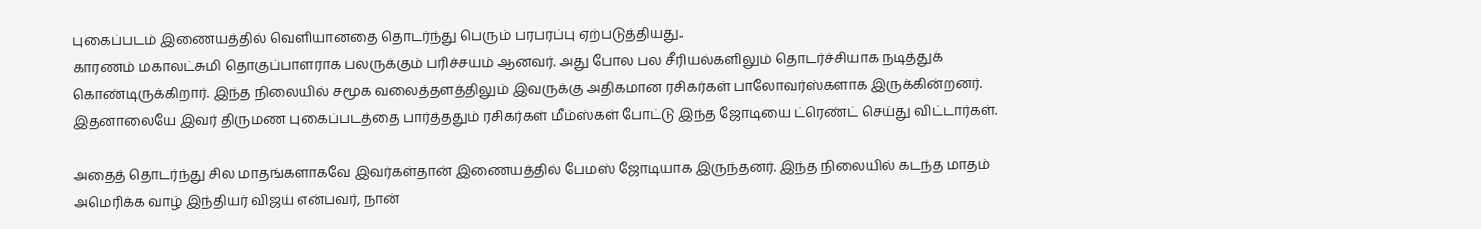புகைப்படம் இணையத்தில் வெளியானதை தொடர்ந்து பெரும் பரபரப்பு ஏற்படுத்தியது..
காரணம் மகாலட்சுமி தொகுப்பாளராக பலருக்கும் பரிச்சயம் ஆனவர். அது போல பல சீரியல்களிலும் தொடர்ச்சியாக நடித்துக் கொண்டிருக்கிறார். இந்த நிலையில் சமூக வலைத்தளத்திலும் இவருக்கு அதிகமான ரசிகர்கள் பாலோவர்ஸ்களாக இருக்கின்றனர். இதனாலையே இவர் திருமண புகைப்படத்தை பார்த்ததும் ரசிகர்கள் மீம்ஸ்கள் போட்டு இந்த ஜோடியை ட்ரெண்ட் செய்து விட்டார்கள்.

அதைத் தொடர்ந்து சில மாதங்களாகவே இவர்கள்தான் இணையத்தில் பேமஸ் ஜோடியாக இருந்தனர். இந்த நிலையில் கடந்த மாதம் அமெரிக்க வாழ் இந்தியர் விஜய் என்பவர், நான்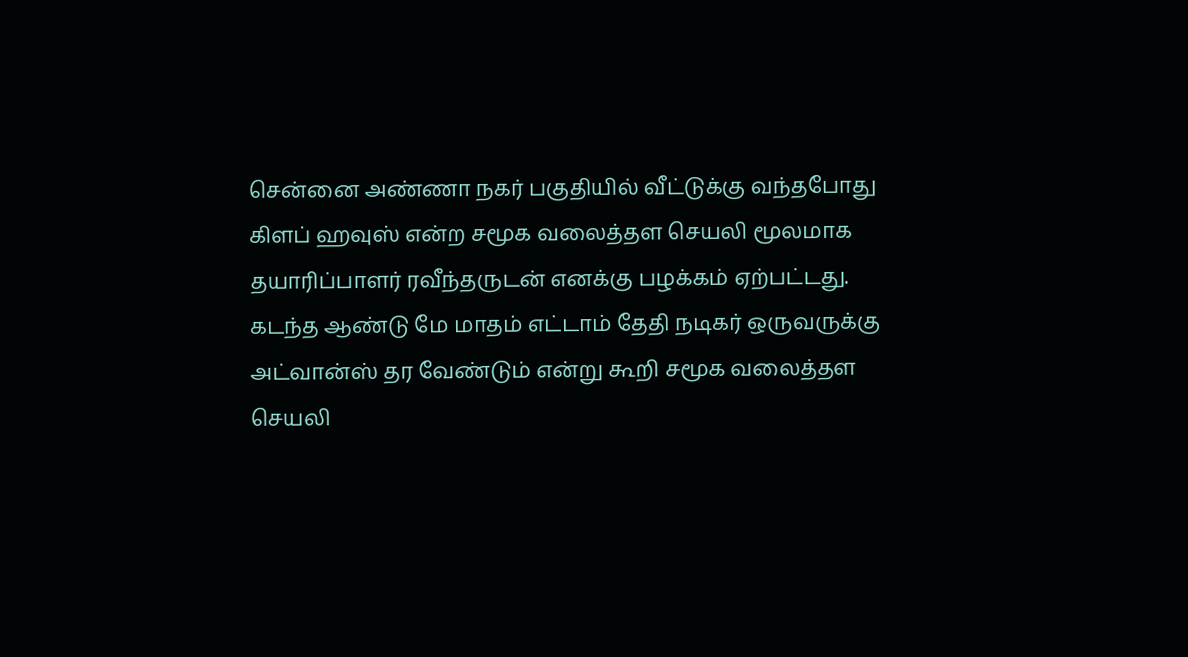சென்னை அண்ணா நகர் பகுதியில் வீட்டுக்கு வந்தபோது கிளப் ஹவுஸ் என்ற சமூக வலைத்தள செயலி மூலமாக தயாரிப்பாளர் ரவீந்தருடன் எனக்கு பழக்கம் ஏற்பட்டது.
கடந்த ஆண்டு மே மாதம் எட்டாம் தேதி நடிகர் ஒருவருக்கு அட்வான்ஸ் தர வேண்டும் என்று கூறி சமூக வலைத்தள செயலி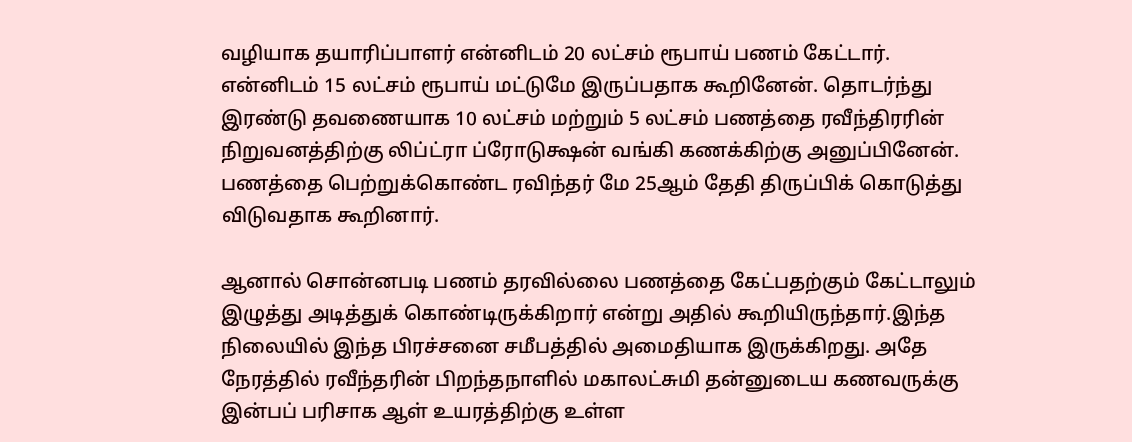வழியாக தயாரிப்பாளர் என்னிடம் 20 லட்சம் ரூபாய் பணம் கேட்டார். என்னிடம் 15 லட்சம் ரூபாய் மட்டுமே இருப்பதாக கூறினேன். தொடர்ந்து இரண்டு தவணையாக 10 லட்சம் மற்றும் 5 லட்சம் பணத்தை ரவீந்திரரின் நிறுவனத்திற்கு லிப்ட்ரா ப்ரோடுக்ஷன் வங்கி கணக்கிற்கு அனுப்பினேன். பணத்தை பெற்றுக்கொண்ட ரவிந்தர் மே 25ஆம் தேதி திருப்பிக் கொடுத்து விடுவதாக கூறினார்.

ஆனால் சொன்னபடி பணம் தரவில்லை பணத்தை கேட்பதற்கும் கேட்டாலும் இழுத்து அடித்துக் கொண்டிருக்கிறார் என்று அதில் கூறியிருந்தார்.இந்த நிலையில் இந்த பிரச்சனை சமீபத்தில் அமைதியாக இருக்கிறது. அதே நேரத்தில் ரவீந்தரின் பிறந்தநாளில் மகாலட்சுமி தன்னுடைய கணவருக்கு இன்பப் பரிசாக ஆள் உயரத்திற்கு உள்ள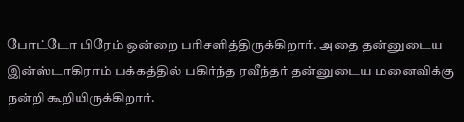போட்டோ பிரேம் ஒன்றை பரிசளித்திருக்கிறார். அதை தன்னுடைய இன்ஸ்டாகிராம் பக்கத்தில் பகிர்ந்த ரவீந்தர் தன்னுடைய மனைவிக்கு நன்றி கூறியிருக்கிறார்.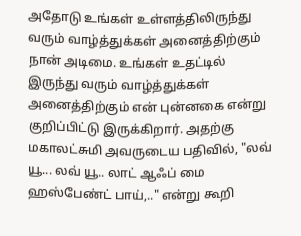அதோடு உங்கள் உள்ளத்திலிருந்து வரும் வாழ்த்துக்கள் அனைத்திற்கும் நான் அடிமை. உங்கள் உதட்டில் இருந்து வரும் வாழ்த்துக்கள் அனைத்திற்கும் என் புன்னகை என்று குறிப்பிட்டு இருக்கிறார். அதற்கு மகாலட்சுமி அவருடைய பதிவில், "லவ் யூ... லவ் யூ.. லாட் ஆஃப் மை ஹஸ்பேண்ட் பாய்,.." என்று கூறி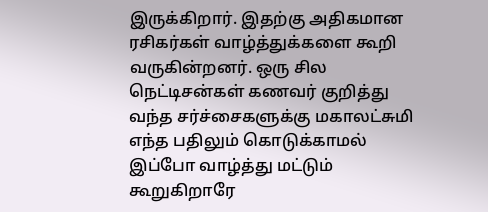இருக்கிறார். இதற்கு அதிகமான ரசிகர்கள் வாழ்த்துக்களை கூறி வருகின்றனர். ஒரு சில நெட்டிசன்கள் கணவர் குறித்து வந்த சர்ச்சைகளுக்கு மகாலட்சுமி எந்த பதிலும் கொடுக்காமல் இப்போ வாழ்த்து மட்டும் கூறுகிறாரே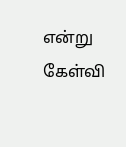என்று கேள்வி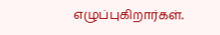எழுப்புகிறார்கள்.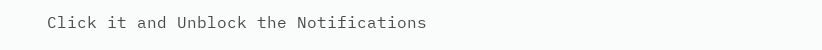Click it and Unblock the Notifications